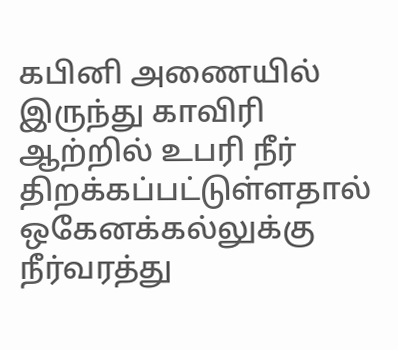கபினி அணையில் இருந்து காவிரி ஆற்றில் உபரி நீர் திறக்கப்பட்டுள்ளதால் ஒகேனக்கல்லுக்கு நீர்வரத்து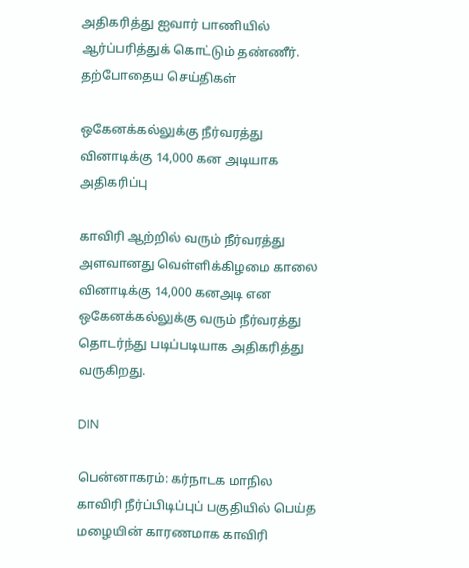அதிகரித்து ஐவார் பாணியில் ஆர்ப்பரித்துக் கொட்டும் தண்ணீர்.
தற்போதைய செய்திகள்

ஒகேனக்கல்லுக்கு நீர்வரத்து வினாடிக்கு 14,000 கன அடியாக அதிகரிப்பு

காவிரி ஆற்றில் வரும் நீர்வரத்து அளவானது வெள்ளிக்கிழமை காலை வினாடிக்கு 14,000 கனஅடி என ஒகேனக்கல்லுக்கு வரும் நீர்வரத்து தொடர்ந்து படிப்படியாக அதிகரித்து வருகிறது.

DIN

பென்னாகரம்: கர்நாடக மாநில காவிரி நீர்ப்பிடிப்புப் பகுதியில் பெய்த மழையின் காரணமாக காவிரி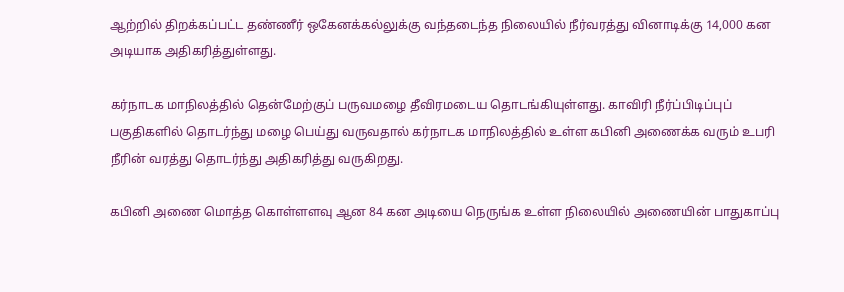ஆற்றில் திறக்கப்பட்ட தண்ணீர் ஒகேனக்கல்லுக்கு வந்தடைந்த நிலையில் நீர்வரத்து வினாடிக்கு 14,000 கன அடியாக அதிகரித்துள்ளது.

கர்நாடக மாநிலத்தில் தென்மேற்குப் பருவமழை தீவிரமடைய தொடங்கியுள்ளது. காவிரி நீர்ப்பிடிப்புப் பகுதிகளில் தொடர்ந்து மழை பெய்து வருவதால் கர்நாடக மாநிலத்தில் உள்ள கபினி அணைக்க வரும் உபரி நீரின் வரத்து தொடர்ந்து அதிகரித்து வருகிறது.

கபினி அணை மொத்த கொள்ளளவு ஆன 84 கன அடியை நெருங்க உள்ள நிலையில் அணையின் பாதுகாப்பு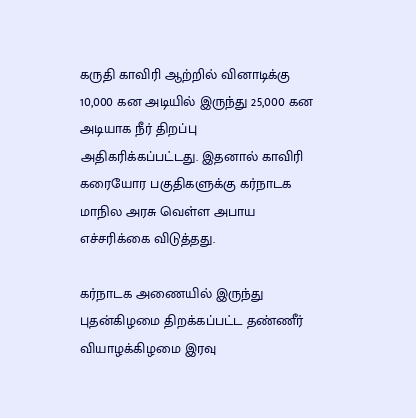கருதி காவிரி ஆற்றில் வினாடிக்கு 10,000 கன அடியில் இருந்து 25,000 கன அடியாக நீர் திறப்பு அதிகரிக்கப்பட்டது. இதனால் காவிரி கரையோர பகுதிகளுக்கு கர்நாடக மாநில அரசு வெள்ள அபாய எச்சரிக்கை விடுத்தது.

கர்நாடக அணையில் இருந்து புதன்கிழமை திறக்கப்பட்ட தண்ணீர் வியாழக்கிழமை இரவு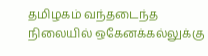தமிழகம் வந்தடைந்த நிலையில் ஒகேனக்கல்லுக்கு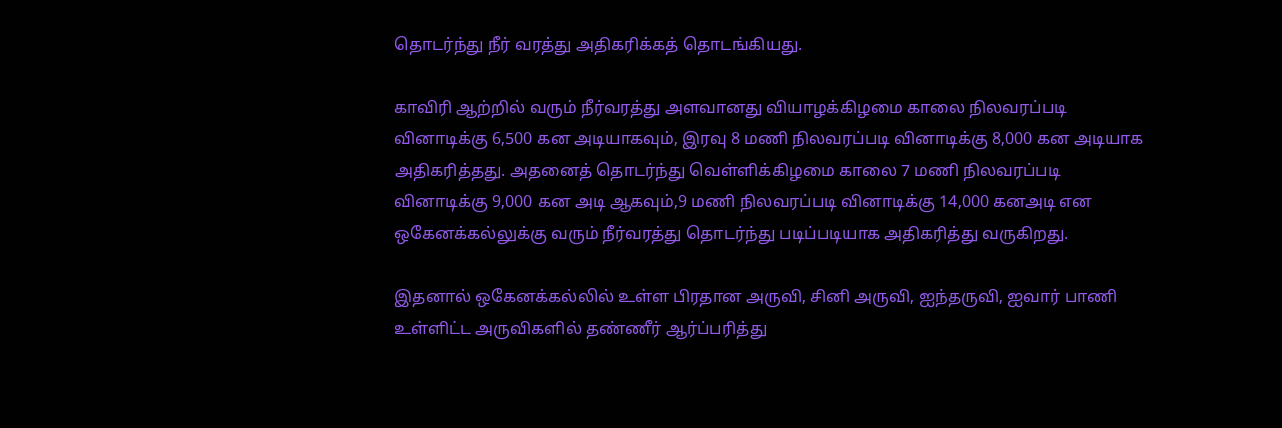தொடர்ந்து நீர் வரத்து அதிகரிக்கத் தொடங்கியது.

காவிரி ஆற்றில் வரும் நீர்வரத்து அளவானது வியாழக்கிழமை காலை நிலவரப்படி வினாடிக்கு 6,500 கன அடியாகவும், இரவு 8 மணி நிலவரப்படி வினாடிக்கு 8,000 கன அடியாக அதிகரித்தது. அதனைத் தொடர்ந்து வெள்ளிக்கிழமை காலை 7 மணி நிலவரப்படி வினாடிக்கு 9,000 கன அடி ஆகவும்,9 மணி நிலவரப்படி வினாடிக்கு 14,000 கனஅடி என ஒகேனக்கல்லுக்கு வரும் நீர்வரத்து தொடர்ந்து படிப்படியாக அதிகரித்து வருகிறது.

இதனால் ஒகேனக்கல்லில் உள்ள பிரதான அருவி, சினி அருவி, ஐந்தருவி, ஐவார் பாணி உள்ளிட்ட அருவிகளில் தண்ணீர் ஆர்ப்பரித்து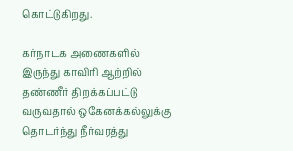கொட்டுகிறது.

கர்நாடக அணைகளில் இருந்து காவிரி ஆற்றில் தண்ணீர் திறக்கப்பட்டு வருவதால் ஒகேனக்கல்லுக்கு தொடர்ந்து நீர்வரத்து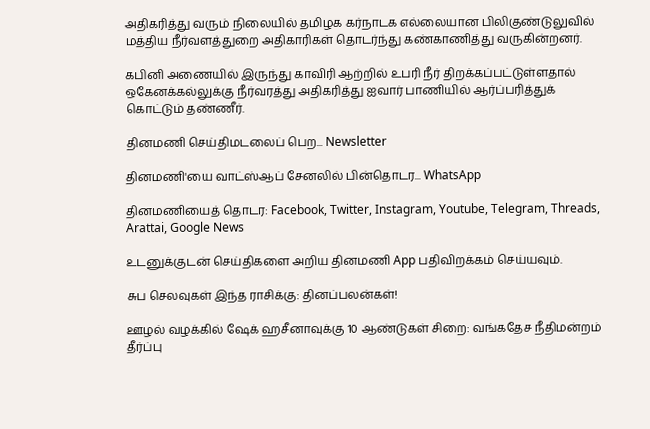அதிகரித்து வரும் நிலையில் தமிழக கர்நாடக எல்லையான பிலிகுண்டுலுவில் மத்திய நீர்வளத்துறை அதிகாரிகள் தொடர்ந்து கண்காணித்து வருகின்றனர்.

கபினி அணையில் இருந்து காவிரி ஆற்றில் உபரி நீர் திறக்கப்பட்டுள்ளதால் ஒகேனக்கல்லுக்கு நீர்வரத்து அதிகரித்து ஐவார் பாணியில் ஆர்ப்பரித்துக் கொட்டும் தண்ணீர்.

தினமணி செய்திமடலைப் பெற... Newsletter

தினமணி'யை வாட்ஸ்ஆப் சேனலில் பின்தொடர... WhatsApp

தினமணியைத் தொடர: Facebook, Twitter, Instagram, Youtube, Telegram, Threads, Arattai, Google News

உடனுக்குடன் செய்திகளை அறிய தினமணி App பதிவிறக்கம் செய்யவும்.

சுப செலவுகள் இந்த ராசிக்கு: தினப்பலன்கள்!

ஊழல் வழக்கில் ஷேக் ஹசீனாவுக்கு 10 ஆண்டுகள் சிறை: வங்கதேச நீதிமன்றம் தீர்ப்பு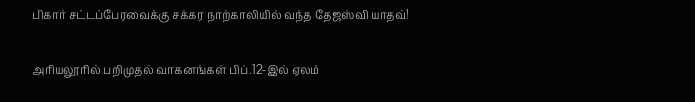பிகார் சட்டப்பேரவைக்கு சக்கர நாற்காலியில் வந்த தேஜஸ்வி யாதவ்!

அரியலூரில் பறிமுதல் வாகனங்கள் பிப்.12-இல் ஏலம்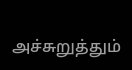அச்சுறுத்தும்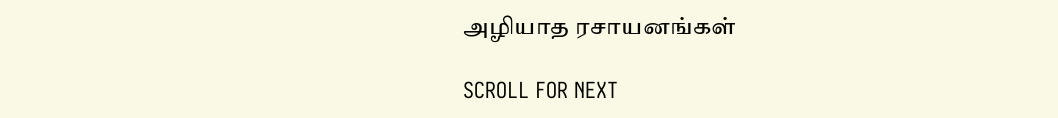அழியாத ரசாயனங்கள்

SCROLL FOR NEXT